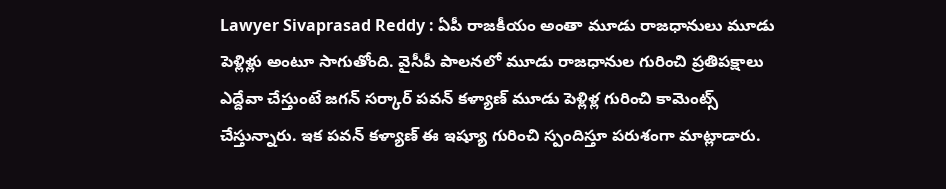Lawyer Sivaprasad Reddy : ఏపీ రాజకీయం అంతా మూడు రాజధానులు మూడు పెళ్లిళ్లు అంటూ సాగుతోంది. వైసీపీ పాలనలో మూడు రాజధానుల గురించి ప్రతిపక్షాలు ఎద్దేవా చేస్తుంటే జగన్ సర్కార్ పవన్ కళ్యాణ్ మూడు పెళ్లిళ్ల గురించి కామెంట్స్ చేస్తున్నారు. ఇక పవన్ కళ్యాణ్ ఈ ఇష్యూ గురించి స్పందిస్తూ పరుశంగా మాట్లాడారు.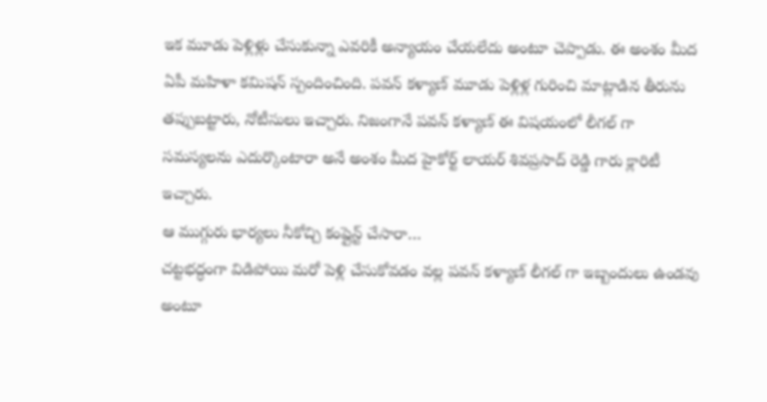ఇక మూడు పెళ్లిళ్లు చేసుకున్నా ఎవరికీ అన్యాయం చేయలేదు అంటూ చెప్పాడు. ఈ అంశం మీద ఏపీ మహిళా కమిషన్ స్పందించింది. పవన్ కళ్యాణ్ మూడు పెళ్లిళ్ల గురించి మాట్లాడిన తీరును తప్పుబట్టారు, నోటీసులు ఇచ్చారు. నిజంగానే పవన్ కళ్యాణ్ ఈ విషయంలో లీగల్ గా సమస్యలను ఎదుర్కొంటారా అనే అంశం మీద హైకోర్ట్ లాయర్ శివప్రసాద్ రెడ్డి గారు క్లారిటీ ఇచ్చారు.
ఆ ముగ్గురు భార్యలు నీకోచ్చి కంప్లైన్ట్ చేసారా…
చట్టభద్ధంగా విడిపోయి మరో పెళ్లి చేసుకోవడం వల్ల పవన్ కళ్యాణ్ లీగల్ గా ఇబ్బందులు ఉండవు అంటూ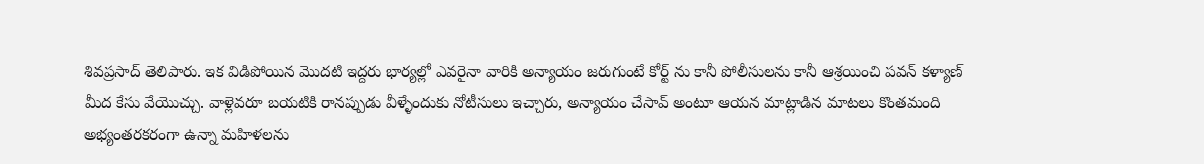శివప్రసాద్ తెలిపారు. ఇక విడిపోయిన మొదటి ఇద్దరు భార్యల్లో ఎవరైనా వారికి అన్యాయం జరుగుంటే కోర్ట్ ను కానీ పోలీసులను కానీ ఆశ్రయించి పవన్ కళ్యాణ్ మీద కేసు వేయొచ్చు. వాళ్లెవరూ బయటికి రానప్పుడు వీళ్ళేందుకు నోటీసులు ఇచ్చారు, అన్యాయం చేసావ్ అంటూ ఆయన మాట్లాడిన మాటలు కొంతమంది అభ్యంతరకరంగా ఉన్నా మహిళలను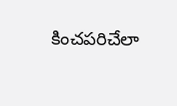కించపరిచేలా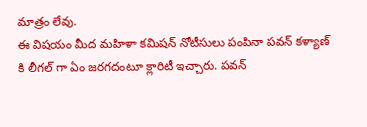మాత్రం లేవు.
ఈ విషయం మీద మహిళా కమిషన్ నోటీసులు పంపినా పవన్ కళ్యాణ్ కి లీగల్ గా ఏం జరగదంటూ క్లారిటీ ఇచ్చారు. పవన్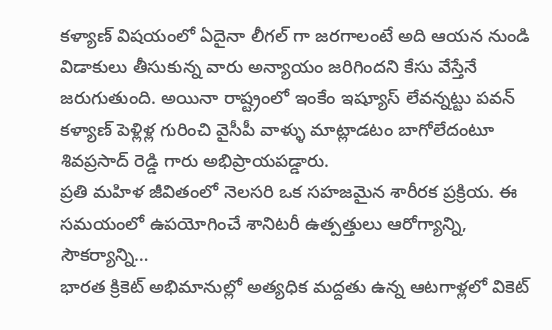కళ్యాణ్ విషయంలో ఏదైనా లీగల్ గా జరగాలంటే అది ఆయన నుండి విడాకులు తీసుకున్న వారు అన్యాయం జరిగిందని కేసు వేస్తేనే జరుగుతుంది. అయినా రాష్ట్రంలో ఇంకేం ఇష్యూస్ లేవన్నట్టు పవన్ కళ్యాణ్ పెళ్లిళ్ల గురించి వైసీపీ వాళ్ళు మాట్లాడటం బాగోలేదంటూ శివప్రసాద్ రెడ్డి గారు అభిప్రాయపడ్డారు.
ప్రతి మహిళ జీవితంలో నెలసరి ఒక సహజమైన శారీరక ప్రక్రియ. ఈ సమయంలో ఉపయోగించే శానిటరీ ఉత్పత్తులు ఆరోగ్యాన్ని, సౌకర్యాన్ని…
భారత క్రికెట్ అభిమానుల్లో అత్యధిక మద్దతు ఉన్న ఆటగాళ్లలో వికెట్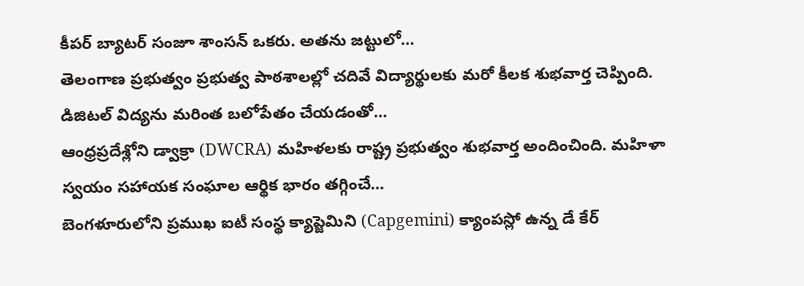కీపర్ బ్యాటర్ సంజూ శాంసన్ ఒకరు. అతను జట్టులో…
తెలంగాణ ప్రభుత్వం ప్రభుత్వ పాఠశాలల్లో చదివే విద్యార్థులకు మరో కీలక శుభవార్త చెప్పింది. డిజిటల్ విద్యను మరింత బలోపేతం చేయడంతో…
ఆంధ్రప్రదేశ్లోని డ్వాక్రా (DWCRA) మహిళలకు రాష్ట్ర ప్రభుత్వం శుభవార్త అందించింది. మహిళా స్వయం సహాయక సంఘాల ఆర్థిక భారం తగ్గించే…
బెంగళూరులోని ప్రముఖ ఐటీ సంస్థ క్యాప్జెమిని (Capgemini) క్యాంపస్లో ఉన్న డే కేర్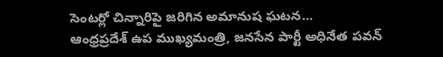సెంటర్లో చిన్నారిపై జరిగిన అమానుష ఘటన…
ఆంధ్రప్రదేశ్ ఉప ముఖ్యమంత్రి, జనసేన పార్టీ అధినేత పవన్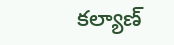కల్యాణ్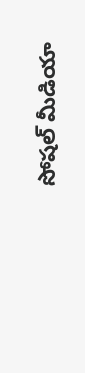సోషల్ మీడియా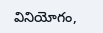వినియోగం,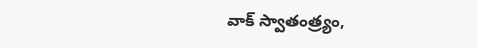వాక్ స్వాతంత్ర్యం,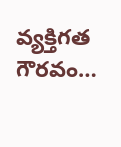వ్యక్తిగత గౌరవం…